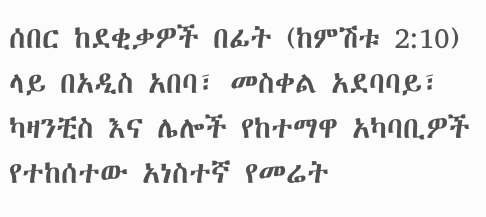ሰበር ከደቂቃዎች በፊት (ከምሽቱ 2:10) ላይ በአዲስ አበባ፣ መስቀል አደባባይ፣ ካዛንቺስ እና ሌሎች የከተማዋ አካባቢዎች የተከሰተው አነስተኛ የመሬት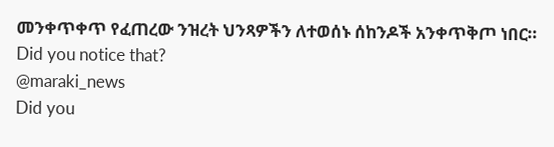መንቀጥቀጥ የፈጠረው ንዝረት ህንጻዎችን ለተወሰኑ ሰከንዶች አንቀጥቅጦ ነበር።
Did you notice that?
@maraki_news
Did you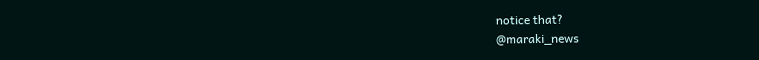notice that?
@maraki_news